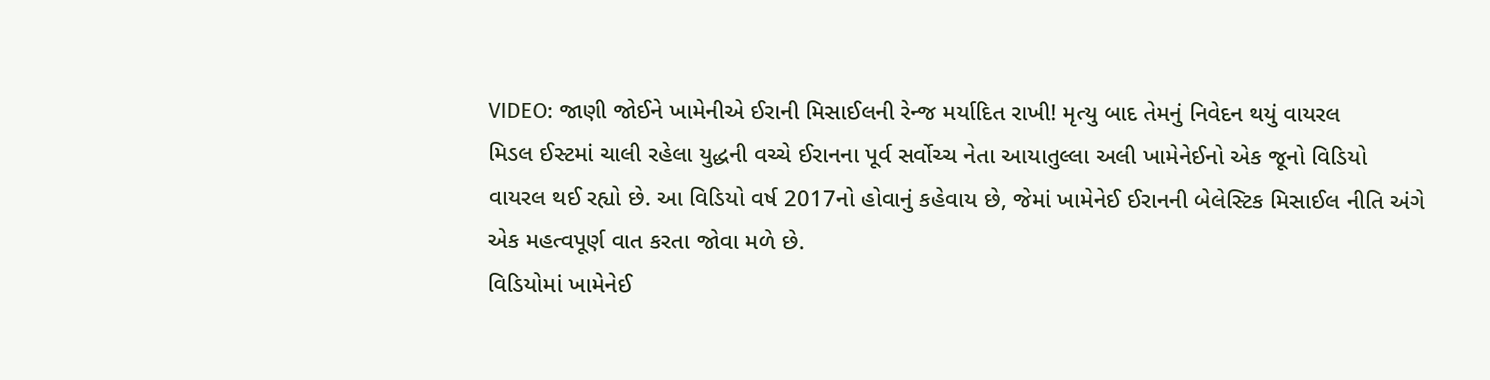VIDEO: જાણી જોઈને ખામેનીએ ઈરાની મિસાઈલની રેન્જ મર્યાદિત રાખી! મૃત્યુ બાદ તેમનું નિવેદન થયું વાયરલ
મિડલ ઈસ્ટમાં ચાલી રહેલા યુદ્ધની વચ્ચે ઈરાનના પૂર્વ સર્વોચ્ચ નેતા આયાતુલ્લા અલી ખામેનેઈનો એક જૂનો વિડિયો વાયરલ થઈ રહ્યો છે. આ વિડિયો વર્ષ 2017નો હોવાનું કહેવાય છે, જેમાં ખામેનેઈ ઈરાનની બેલેસ્ટિક મિસાઈલ નીતિ અંગે એક મહત્વપૂર્ણ વાત કરતા જોવા મળે છે.
વિડિયોમાં ખામેનેઈ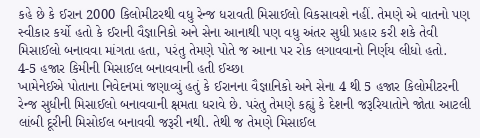કહે છે કે ઈરાન 2000 કિલોમીટરથી વધુ રેન્જ ધરાવતી મિસાઈલો વિકસાવશે નહીં. તેમણે એ વાતનો પણ સ્વીકાર કર્યો હતો કે ઈરાની વૈજ્ઞાનિકો અને સેના આનાથી પણ વધુ અંતર સુધી પ્રહાર કરી શકે તેવી મિસાઈલો બનાવવા માંગતા હતા, પરંતુ તેમણે પોતે જ આના પર રોક લગાવવાનો નિર્ણય લીધો હતો.
4-5 હજાર કિમીની મિસાઈલ બનાવવાની હતી ઈચ્છા
ખામેનેઈએ પોતાના નિવેદનમાં જણાવ્યું હતું કે ઈરાનના વૈજ્ઞાનિકો અને સેના 4 થી 5 હજાર કિલોમીટરની રેન્જ સુધીની મિસાઈલો બનાવવાની ક્ષમતા ધરાવે છે. પરંતુ તેમણે કહ્યું કે દેશની જરૂરિયાતોને જોતા આટલી લાંબી દૂરીની મિસોઈલ બનાવવી જરૂરી નથી. તેથી જ તેમણે મિસાઈલ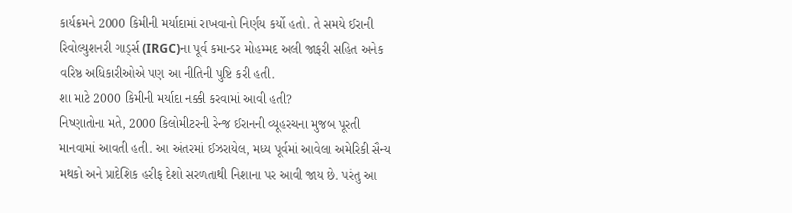કાર્યક્રમને 2000 કિમીની મર્યાદામાં રાખવાનો નિર્ણય કર્યો હતો. તે સમયે ઈરાની રિવોલ્યુશનરી ગાર્ડ્સ (IRGC)ના પૂર્વ કમાન્ડર મોહમ્મદ અલી જાફરી સહિત અનેક વરિષ્ઠ અધિકારીઓએ પણ આ નીતિની પુષ્ટિ કરી હતી.
શા માટે 2000 કિમીની મર્યાદા નક્કી કરવામાં આવી હતી?
નિષ્ણાતોના મતે, 2000 કિલોમીટરની રેન્જ ઈરાનની વ્યૂહરચના મુજબ પૂરતી માનવામાં આવતી હતી. આ અંતરમાં ઈઝરાયેલ, મધ્ય પૂર્વમાં આવેલા અમેરિકી સૈન્ય મથકો અને પ્રાદેશિક હરીફ દેશો સરળતાથી નિશાના પર આવી જાય છે. પરંતુ આ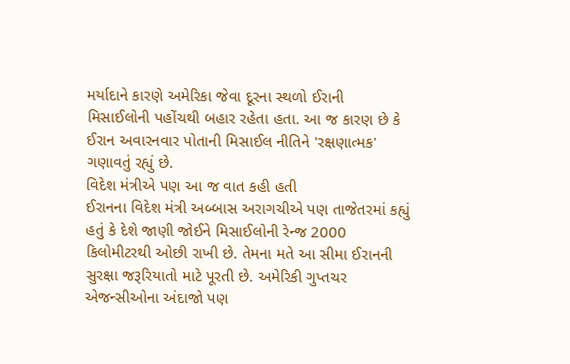મર્યાદાને કારણે અમેરિકા જેવા દૂરના સ્થળો ઈરાની મિસાઈલોની પહોંચથી બહાર રહેતા હતા. આ જ કારણ છે કે ઈરાન અવારનવાર પોતાની મિસાઈલ નીતિને 'રક્ષણાત્મક' ગણાવતું રહ્યું છે.
વિદેશ મંત્રીએ પણ આ જ વાત કહી હતી
ઈરાનના વિદેશ મંત્રી અબ્બાસ અરાગચીએ પણ તાજેતરમાં કહ્યું હતું કે દેશે જાણી જોઈને મિસાઈલોની રેન્જ 2000 કિલોમીટરથી ઓછી રાખી છે. તેમના મતે આ સીમા ઈરાનની સુરક્ષા જરૂરિયાતો માટે પૂરતી છે. અમેરિકી ગુપ્તચર એજન્સીઓના અંદાજો પણ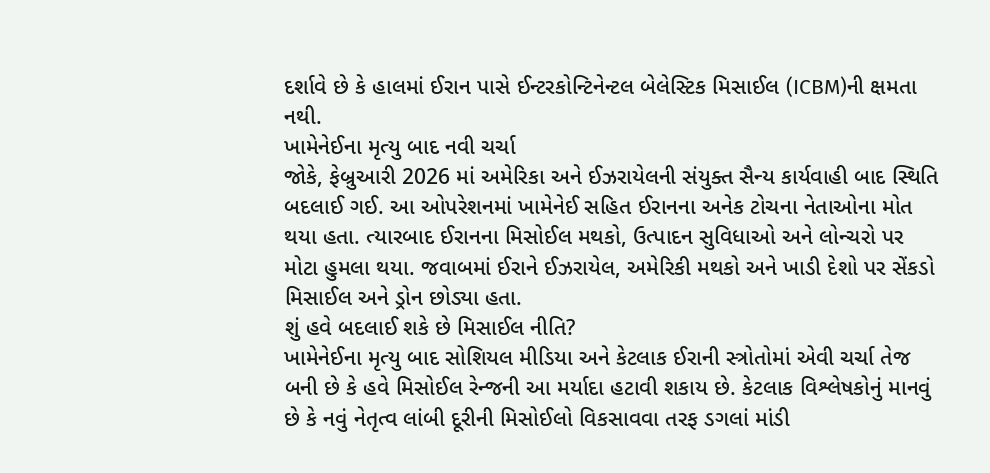દર્શાવે છે કે હાલમાં ઈરાન પાસે ઈન્ટરકોન્ટિનેન્ટલ બેલેસ્ટિક મિસાઈલ (ICBM)ની ક્ષમતા નથી.
ખામેનેઈના મૃત્યુ બાદ નવી ચર્ચા
જોકે, ફેબ્રુઆરી 2026 માં અમેરિકા અને ઈઝરાયેલની સંયુક્ત સૈન્ય કાર્યવાહી બાદ સ્થિતિ બદલાઈ ગઈ. આ ઓપરેશનમાં ખામેનેઈ સહિત ઈરાનના અનેક ટોચના નેતાઓના મોત થયા હતા. ત્યારબાદ ઈરાનના મિસોઈલ મથકો, ઉત્પાદન સુવિધાઓ અને લોન્ચરો પર મોટા હુમલા થયા. જવાબમાં ઈરાને ઈઝરાયેલ, અમેરિકી મથકો અને ખાડી દેશો પર સેંકડો મિસાઈલ અને ડ્રોન છોડ્યા હતા.
શું હવે બદલાઈ શકે છે મિસાઈલ નીતિ?
ખામેનેઈના મૃત્યુ બાદ સોશિયલ મીડિયા અને કેટલાક ઈરાની સ્ત્રોતોમાં એવી ચર્ચા તેજ બની છે કે હવે મિસોઈલ રેન્જની આ મર્યાદા હટાવી શકાય છે. કેટલાક વિશ્લેષકોનું માનવું છે કે નવું નેતૃત્વ લાંબી દૂરીની મિસોઈલો વિકસાવવા તરફ ડગલાં માંડી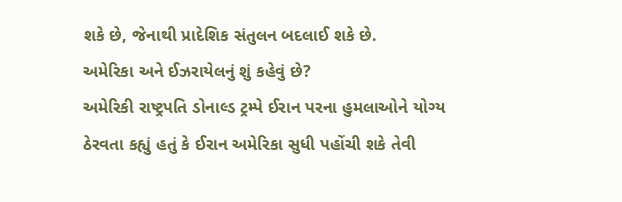શકે છે, જેનાથી પ્રાદેશિક સંતુલન બદલાઈ શકે છે.
અમેરિકા અને ઈઝરાયેલનું શું કહેવું છે?
અમેરિકી રાષ્ટ્રપતિ ડોનાલ્ડ ટ્રમ્પે ઈરાન પરના હુમલાઓને યોગ્ય ઠેરવતા કહ્યું હતું કે ઈરાન અમેરિકા સુધી પહોંચી શકે તેવી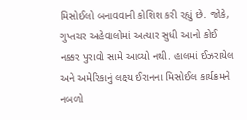મિસોઈલો બનાવવાની કોશિશ કરી રહ્યું છે. જોકે, ગુપ્તચર અહેવાલોમાં અત્યાર સુધી આનો કોઈ નક્કર પુરાવો સામે આવ્યો નથી. હાલમાં ઈઝરાયેલ અને અમેરિકાનું લક્ષ્ય ઈરાનના મિસોઈલ કાર્યક્રમને નબળો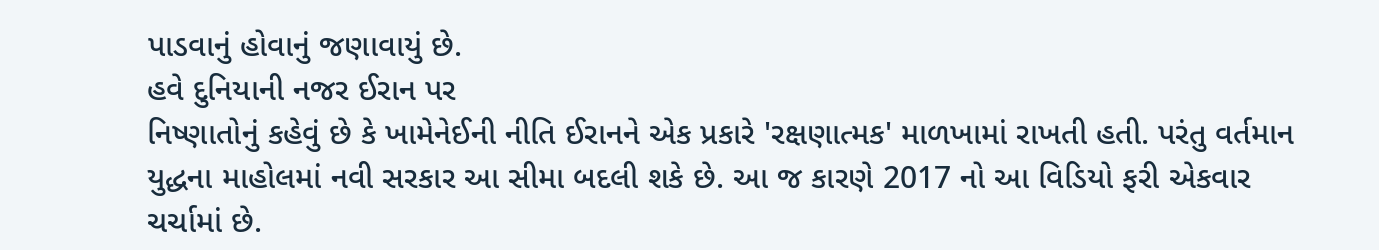પાડવાનું હોવાનું જણાવાયું છે.
હવે દુનિયાની નજર ઈરાન પર
નિષ્ણાતોનું કહેવું છે કે ખામેનેઈની નીતિ ઈરાનને એક પ્રકારે 'રક્ષણાત્મક' માળખામાં રાખતી હતી. પરંતુ વર્તમાન યુદ્ધના માહોલમાં નવી સરકાર આ સીમા બદલી શકે છે. આ જ કારણે 2017 નો આ વિડિયો ફરી એકવાર ચર્ચામાં છે.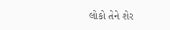લોકો તેને શેર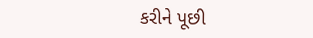કરીને પૂછી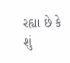રહ્યા છે કે શું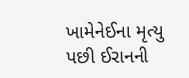ખામેનેઈના મૃત્યુ પછી ઈરાનની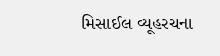મિસાઈલ વ્યૂહરચના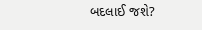બદલાઈ જશે?